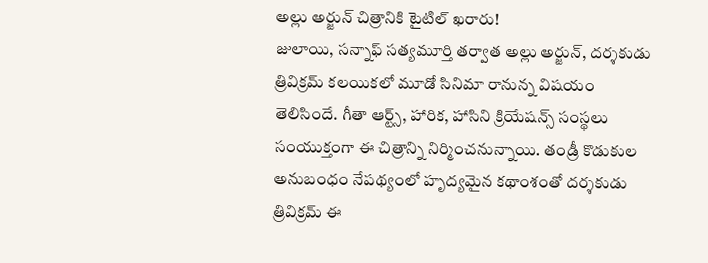అల్లు అర్జున్ చిత్రానికి టైటిల్ ఖరారు!
జులాయి, సన్నాఫ్ సత్యమూర్తి తర్వాత అల్లు అర్జున్, దర్శకుడు త్రివిక్రమ్ కలయికలో మూడో సినిమా రానున్న విషయం తెలిసిందే. గీతా ఆర్ట్స్, హారిక, హాసిని క్రియేషన్స్ సంస్థలు సంయుక్తంగా ఈ చిత్రాన్ని నిర్మించనున్నాయి. తండ్రీ కొడుకుల అనుబంధం నేపథ్యంలో హృద్యమైన కథాంశంతో దర్శకుడు త్రివిక్రమ్ ఈ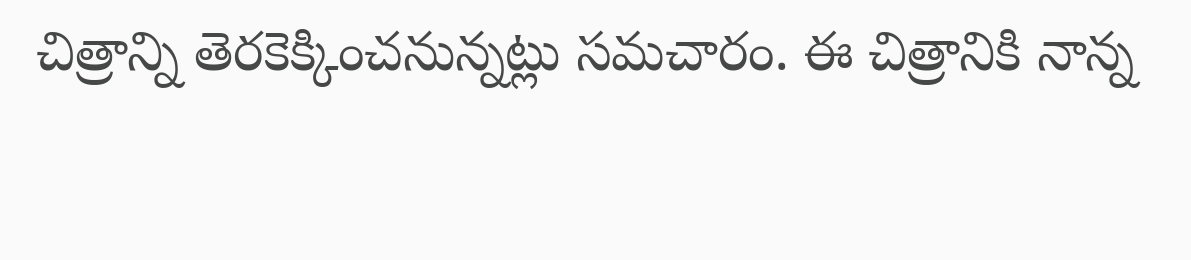చిత్రాన్ని తెరకెక్కించనున్నట్లు సమచారం. ఈ చిత్రానికి నాన్న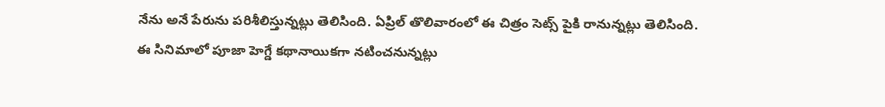నేను అనే పేరును పరిశీలిస్తున్నట్లు తెలిసింది. ఏప్రిల్ తొలివారంలో ఈ చిత్రం సెట్స్ పైకి రానున్నట్లు తెలిసింది. ఈ సినిమాలో పూజా హెగ్డే కథానాయికగా నటించనున్నట్లు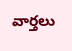వార్తలు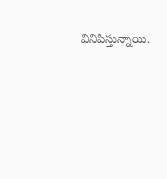వినిపిస్తున్నాయి.